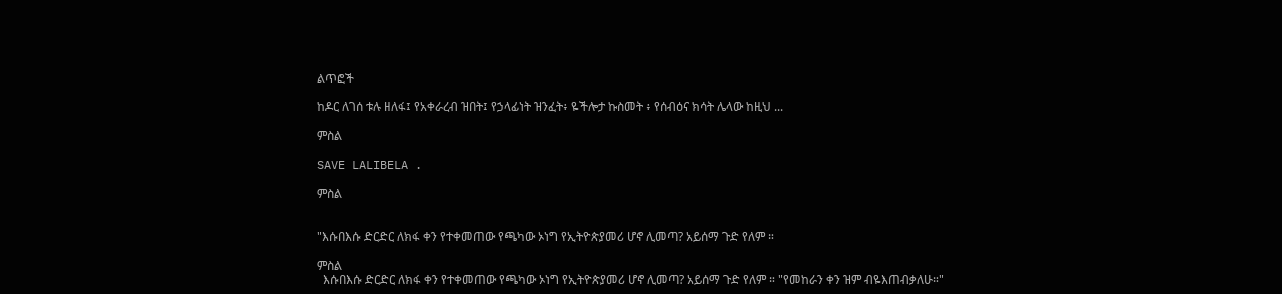ልጥፎች

ከዶር ለገሰ ቱሉ ዘለፋ፤ የአቀራረብ ዝበት፤ የኃላፊነት ዝንፈት፥ ዬችሎታ ኩስመት ፥ የሰብዕና ክሳት ሌላው ከዚህ ...

ምስል

SAVE LALIBELA .

ምስል


"እሱበእሱ ድርድር ለክፋ ቀን የተቀመጠው የጫካው ኦነግ የኢትዮጵያመሪ ሆኖ ሊመጣ? አይሰማ ጉድ የለም ።

ምስል
  እሱበእሱ ድርድር ለክፋ ቀን የተቀመጠው የጫካው ኦነግ የኢትዮጵያመሪ ሆኖ ሊመጣ? አይሰማ ጉድ የለም ። "የመከራን ቀን ዝም ብዬእጠብቃለሁ።"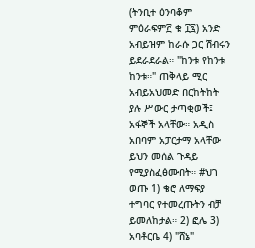(ትንቢተ ዕንባቆም ምዕራፍም፫ ቁ ፲፯) አንድ አብይዝም ከራሱ ጋር ሽብሩን ይደራደራል። "ከንቱ የከንቱ ከንቱ።" ጠቅላይ ሚር አብይአህመድ በርከትከት ያሉ ሥውር ታጣቂወች፤ አፋኞች አላቸው። አዲስ አበባም አፓርታማ አላቸው ይህን መሰል ጉዳይ የሚያስፈፅሙበት። #ህገ ወጡ 1) ቄሮ ለማፍያ ተግባር የተመረጡትን ብቻ ይመለከታል። 2) ፎሌ 3) አባቶርቤ 4) "ሸኔ"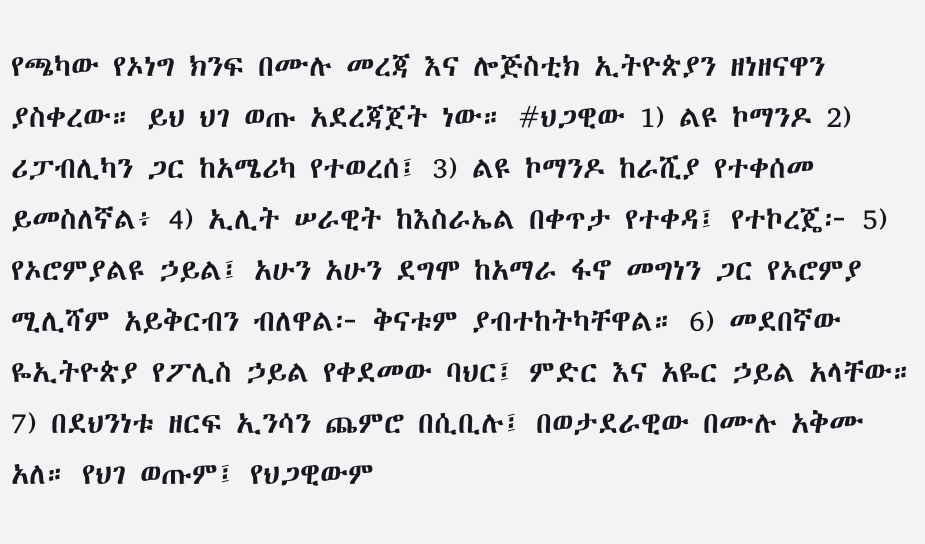የጫካው የኦነግ ክንፍ በሙሉ መረጃ እና ሎጅስቲክ ኢትዮጵያን ዘነዘናዋን ያስቀረው። ይህ ህገ ወጡ አደረጃጀት ነው። #ህጋዊው 1) ልዩ ኮማንዶ 2) ሪፓብሊካን ጋር ከአሜሪካ የተወረሰ፤ 3) ልዩ ኮማንዶ ከራሺያ የተቀሰመ ይመስለኛል፥ 4) ኢሊት ሠራዊት ከእስራኤል በቀጥታ የተቀዳ፤ የተኮረጄ፦ 5) የኦሮምያልዩ ኃይል፤ አሁን አሁን ደግሞ ከአማራ ፋኖ መግነን ጋር የኦሮምያ ሚሊሻም አይቅርብን ብለዋል፦ ቅናቱም ያብተከትካቸዋል። 6) መደበኛው ዬኢትዮጵያ የፖሊስ ኃይል የቀደመው ባህር፤ ምድር እና አዬር ኃይል አላቸው። 7) በደህንነቱ ዘርፍ ኢንሳን ጨምሮ በሲቢሉ፤ በወታደራዊው በሙሉ አቅሙ አለ። የህገ ወጡም፤ የህጋዊውም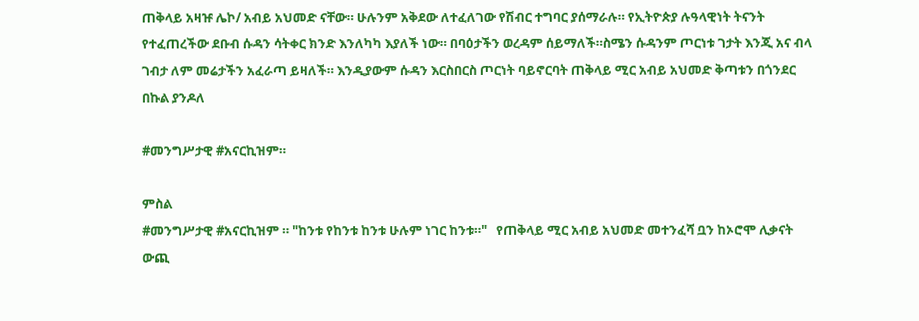ጠቅላይ አዛዡ ሌኮ/ አብይ አህመድ ናቸው። ሁሉንም አቅደው ለተፈለገው የሽብር ተግባር ያሰማራሉ። የኢትዮጵያ ሉዓላዊነት ትናንት የተፈጠረችው ደቡብ ሱዳን ሳትቀር ክንድ እንለካካ እያለች ነው። በባዕታችን ወረዳም ሰይማለች።ስሜን ሱዳንም ጦርነቱ ገታት እንጂ አና ብላ ገብታ ለም መሬታችን አፈራጣ ይዛለች። እንዲያውም ሱዳን እርስበርስ ጦርነት ባይኖርባት ጠቅላይ ሚር አብይ አህመድ ቅጣቱን በጎንደር በኩል ያንዶለ

#መንግሥታዊ #አናርኪዝም።

ምስል
#መንግሥታዊ #አናርኪዝም ። "ከንቱ የከንቱ ከንቱ ሁሉም ነገር ከንቱ።"   የጠቅላይ ሚር አብይ አህመድ መተንፈሻ ቧን ከኦሮሞ ሊቃናት ውጪ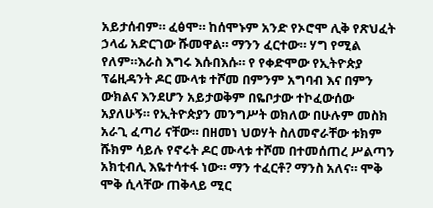አይታሰብም። ፈፅሞ። ከሰሞኑም አንድ የኦሮሞ ሊቅ የጽህፈት ኃላፊ አድርገው ሹመዋል። ማንን ፈርተው። ሃግ የሚል የለም።እራስ እግሩ እሱበእሱ። የ የቀድሞው የኢትዮጵያ ፕሬዚዳንት ዶር ሙላቱ ተሾመ በምንም አግባብ እና በምን ውክልና እንደሆን አይታወቅም በዬቦታው ተኮፈውሰው አያለሁኝ። የኢትዮጵያን መንግሥት ወክለው በሁሉም መስክ አራጊ ፈጣሪ ናቸው። በዘመነ ህወሃት ስለመኖራቸው ቱክም ሹክም ሳይሉ የኖሩት ዶር ሙላቱ ተሾመ በተመሰጠረ ሥልጣን አክቲብሊ እዬተሳተፋ ነው። ማን ተፈርቶ? ማንስ አለና። ሞቅ ሞቅ ሲላቸው ጠቅላይ ሚር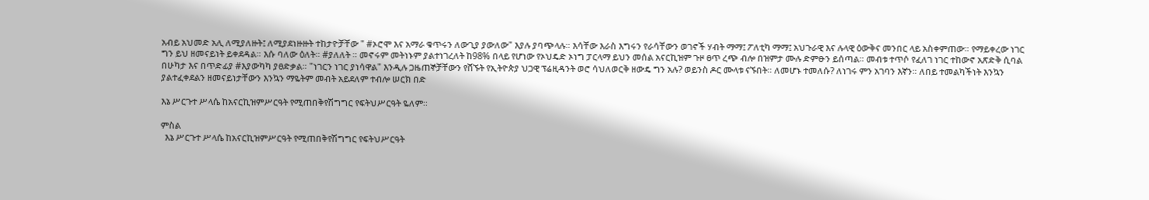አብይ አህመድ አሊ ለሚያለዙት፤ ለሚያደነዙዙት ተከታዮቻቸው " #ኦሮሞ እና አማራ ቁጥሩን ለውጊያ ያውለው" እያሉ ያባጭላሉ። እሳቸው እራስ እግሩን የራሳቸውን ወገኖች ሃብት ማማ፤ ፖለቲካ ማማ፤ አህጉራዊ እና ሉላዊ ዕውቅና መንበር ላይ አስቀምጠው። የማይቀረው ነገር ግን ይህ ዘመናይነት ይቀደዳል። እሱ ባለው ዕለት። #ያለለት ። መኖሩም መትነኑም ያልተነገረለት ከ98% በላይ የሆነው የኦህዴድ ኦነግ ፓርላማ ይህን መሰል አናርኪዝም ጉዞ ፀጥ ረጭ ብሎ በዝምታ ሙሉ ድምፁን ይሰጣል። መብቱ ተጥሶ የፈለገ ነገር ተከውኖ አጽድቅ ሲባል በሁካታ እና በጥድፊያ #እያውካካ ያፀድቃል። "ነገርን ነገር ያነሳዋል" እንዲሉ ጋዜጠኞቻቸውን የሸኙት የኢትዮጵያ ህጋዊ ፕሬዚዳንት ወሮ ሳህለወርቅ ዘውዴ ግን አሉ? ወይንስ ዶር ሙላቱ ናኙበት። ለመሆኑ ተመለሱ? ለነገሩ ምን አገባን እኛን። ለበይ ተመልካችነት እንኳን ያልተፈቀደልን ዘመናይነታቸውን እንኳን ማዬትም መብት አይደለም ተብሎ ሠርክ በድ

እኔ ሥርጉተ ሥላሴ ከአናርኪዝምሥርዓት የሚጠበቅየሽግግር የፍትህሥርዓት ዬለም።

ምስል
  እኔ ሥርጉተ ሥላሴ ከአናርኪዝምሥርዓት የሚጠበቅየሽግግር የፍትህሥርዓት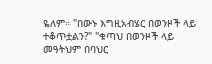ዬለም። "በውኑ እግዚአብሄር በወንዞች ላይ ተቆጥቷልን?" "ቁጣህ በወንዞች ላይ መዓትህም በባህር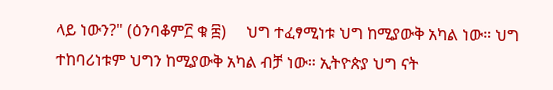ላይ ነውን?" (ዕንባቆም፫ ቁ ፰)     ህግ ተፈፃሚነቱ ህግ ከሚያውቅ አካል ነው። ህግ ተከባሪነቱም ህግን ከሚያውቅ አካል ብቻ ነው። ኢትዮጵያ ህግ ናት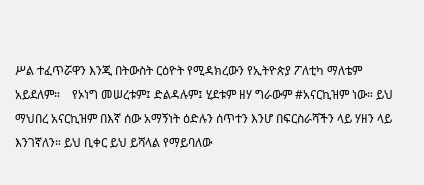ሥል ተፈጥሯዋን እንጂ በትውስት ርዕዮት የሚዳክረውን የኢትዮጵያ ፖለቲካ ማለቴም አይደለም።    የኦነግ መሠረቱም፤ ድልዳሉም፤ ሂደቱም ዘሃ ግራውም #አናርኪዝም ነው። ይህ ማህበረ አናርኪዝም በእኛ ሰው አማኝነት ዕድሉን ሰጥተን እንሆ በፍርስራሻችን ላይ ሃዘን ላይ እንገኛለን። ይህ ቢቀር ይህ ይሻላል የማይባለው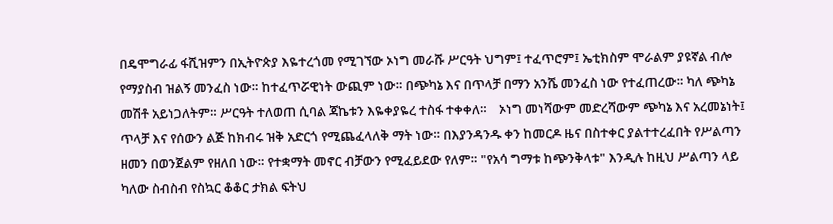በዴሞግራፊ ፋሺዝምን በኢትዮጵያ እዬተረጎመ የሚገኘው ኦነግ መራሹ ሥርዓት ህግም፤ ተፈጥሮም፤ ኤቲክስም ሞራልም ያዩኛል ብሎ የማያስብ ዝልኝ መንፈስ ነው። ከተፈጥሯዊነት ውጪም ነው። በጭካኔ እና በጥላቻ በማን አንሼ መንፈስ ነው የተፈጠረው። ካለ ጭካኔ መሽቶ አይነጋለትም። ሥርዓት ተለወጠ ሲባል ጃኬቱን እዬቀያዬረ ተስፋ ተቀቀለ።    ኦነግ መነሻውም መድረሻውም ጭካኔ እና አረመኔነት፤ ጥላቻ እና የሰውን ልጅ ከክብሩ ዝቅ አድርጎ የሚጨፈላለቅ ማት ነው። በእያንዳንዱ ቀን ከመርዶ ዜና በስተቀር ያልተተረፈበት የሥልጣን ዘመን በወንጀልም የዘለበ ነው። የተቋማት መኖር ብቻውን የሚፈይደው የለም። "የአሳ ግማቱ ከጭንቅላቱ" እንዲሉ ከዚህ ሥልጣን ላይ ካለው ስብስብ የስኳር ቆቆር ታክል ፍትህ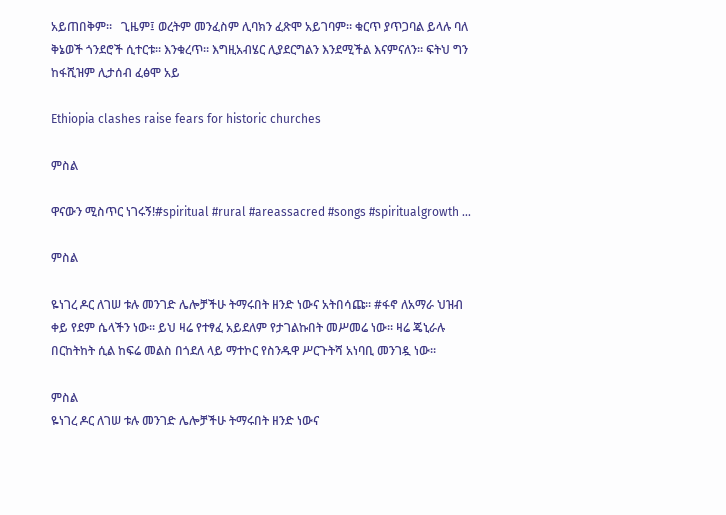አይጠበቅም።   ጊዜም፤ ወረትም መንፈስም ሊባክን ፈጽሞ አይገባም። ቁርጥ ያጥጋባል ይላሉ ባለ ቅኔወች ጎንደሮች ሲተርቱ። እንቁረጥ። እግዚአብሄር ሊያደርግልን እንደሚችል እናምናለን። ፍትህ ግን ከፋሺዝም ሊታሰብ ፈፅሞ አይ

Ethiopia clashes raise fears for historic churches

ምስል

ዋናውን ሚስጥር ነገሩኝ!#spiritual #rural #areassacred #songs #spiritualgrowth ...

ምስል

ዬነገረ ዶር ለገሠ ቱሉ መንገድ ሌሎቻችሁ ትማሩበት ዘንድ ነውና አትበሳጩ። #ፋኖ ለአማራ ህዝብ ቀይ የደም ሴላችን ነው። ይህ ዛሬ የተፃፈ አይደለም የታገልኩበት መሥመሬ ነው። ዛሬ ጄኒራሉ በርከትከት ሲል ከፍሬ መልስ በጎደለ ላይ ማተኮር የስንዱዋ ሥርጉትሻ አነባቢ መንገዷ ነው።

ምስል
ዬነገረ ዶር ለገሠ ቱሉ መንገድ ሌሎቻችሁ ትማሩበት ዘንድ ነውና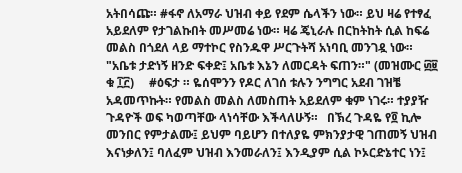አትበሳጩ። #ፋኖ ለአማራ ህዝብ ቀይ የደም ሴላችን ነው። ይህ ዛሬ የተፃፈ አይደለም የታገልኩበት መሥመሬ ነው። ዛሬ ጄኒራሉ በርከትከት ሲል ከፍሬ መልስ በጎደለ ላይ ማተኮር የስንዱዋ ሥርጉትሻ አነባቢ መንገዷ ነው።      "አቤቱ ታድነኝ ዘንድ ፍቀድ፤ አቤቱ እኔን ለመርዳት ፍጠን።" (መዝሙር ፴፱ ቁ ፲፫)     #ዕፍታ ። ዬሰሞንን የዶር ለገሰ ቱሉን ንግግር አደብ ገዝቼ አዳመጥኩት። የመልስ መልስ ለመስጠት አይደለም ቁም ነገሩ። ተያያዥ ጉዳዮች ወፍ ካወጣቸው ላነሳቸው እችላለሁኝ።   በኽረ ጉዳዬ የ፬ ኪሎ መንበር የምታልሙ፤ ይህም ባይሆን በተለያዬ ምክንያታዊ ገጠመኝ ህዝብ እናነቃለን፤ ባለፈም ህዝብ እንመራለን፤ እንዲያም ሲል ኮኦርድኔተር ነን፤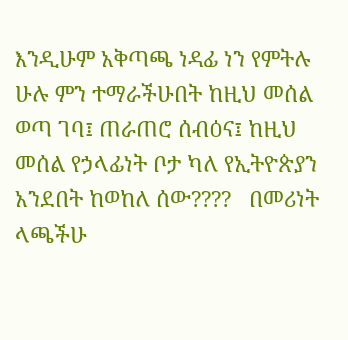እንዲሁም አቅጣጫ ነዳፊ ነን የምትሉ ሁሉ ምን ተማራችሁበት ከዚህ መሰል ወጣ ገባ፤ ጠራጠሮ ሰብዕና፤ ከዚህ መሰል የኃላፊነት ቦታ ካለ የኢትዮጵያን አንደበት ከወከለ ሰው????   በመሪነት ላጫችሁ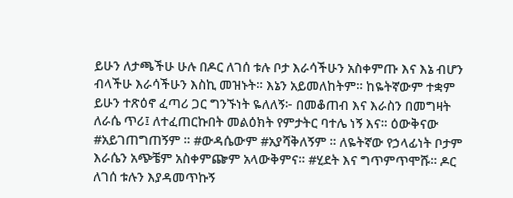ይሁን ለታጫችሁ ሁሉ በዶር ለገሰ ቱሉ ቦታ እራሳችሁን አስቀምጡ እና እኔ ብሆን ብላችሁ እራሳችሁን እስኪ መዝኑት። እኔን አይመለከትም። ከዬትኛውም ተቋም ይሁን ተጽዕኖ ፈጣሪ ጋር ግንኙነት ዬለለኝ፦ በመቆጠብ እና እራስን በመግዛት ለራሴ ጥሪ፤ ለተፈጠርኩበት መልዕክት የምታትር ባተሌ ነኝ እና። ዕውቅናው #አይገጠግጠኝም ። #ውዳሴውም #አያሻቅለኝም ። ለዬትኛው የኃላፊነት ቦታም እራሴን አጭቼም አስቀምጬም አላውቅምና። #ሂደት እና ግጥምጥሞሹ። ዶር ለገሰ ቱሉን እያዳመጥኩኝ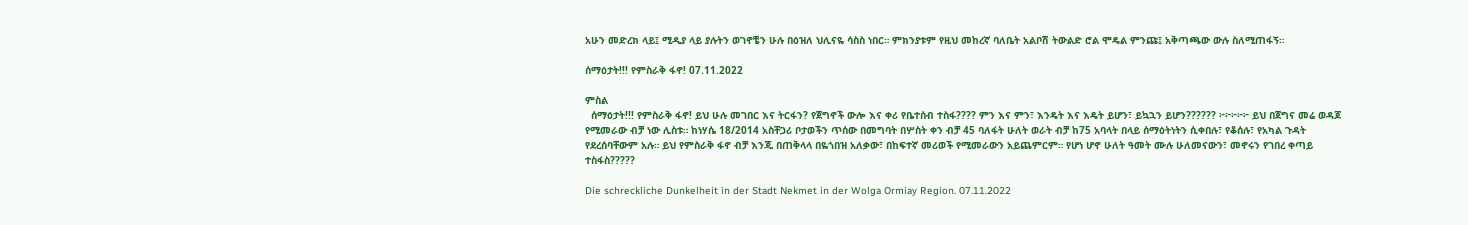አሁን መድረክ ላይ፤ ሚዲያ ላይ ያሉትን ወገኖቼን ሁሉ በዕዝለ ህሊናዬ ሳስስ ነበር። ምክንያቱም የዚህ መከረኛ ባለቤት አልቦሽ ትውልድ ሮል ሞዴል ምንጩ፤ አቅጣጫው ውሉ ስለሚጠፋኝ።

ሰማዕታት!!! የምስራቅ ፋኖ! 07.11.2022

ምስል
  ሰማዕታት!!! የምስራቅ ፋኖ! ይህ ሁሉ መገበር እና ትርፋን? የጀግኖች ውሎ እና ቀሪ የቤተሰብ ተስፋ???? ምን እና ምን፣ እንዴት እና እዴት ይሆን፣ ይኳኋን ይሆን?????? ፦፦፦፦፦ ይህ በጀግና መሬ ወዳጆ የሚመራው ብቻ ነው ሊስቱ። ከነሃሴ 18/2014 አስቸጋሪ ቦታወችን ጥሰው በመግባት በሦስት ቀን ብቻ 45 ባለፋት ሁለት ወራት ብቻ ከ75 አባላት በላይ ሰማዕትነትን ሲቀበሉ፣ የቆሰሉ፣ የአካል ጉዳት የደረሰባቸውም አሉ። ይህ የምስራቅ ፋኖ ብቻ እንጂ በጠቅላላ በዬጎበዝ አለቃው፣ በከፍተኛ መሪወች የሚመራውን አይጨምርም። የሆነ ሆኖ ሁለት ዓመት ሙሉ ሁለመናውን፣ መኖሩን የገበረ ቀጣይ ተስፋስ?????

Die schreckliche Dunkelheit in der Stadt Nekmet in der Wolga Ormiay Region. 07.11.2022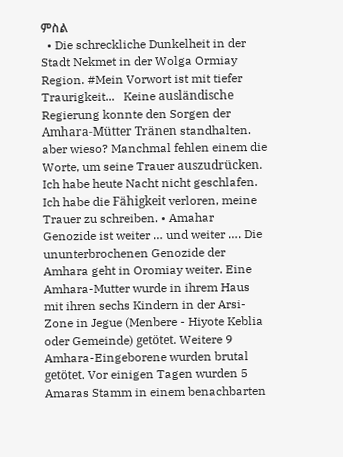ምስል
  • Die schreckliche Dunkelheit in der Stadt Nekmet in der Wolga Ormiay Region. #Mein Vorwort ist mit tiefer Traurigkeit...   Keine ausländische Regierung konnte den Sorgen der Amhara-Mütter Tränen standhalten. aber wieso? Manchmal fehlen einem die Worte, um seine Trauer auszudrücken. Ich habe heute Nacht nicht geschlafen. Ich habe die Fähigkeit verloren, meine Trauer zu schreiben. • Amahar Genozide ist weiter … und weiter …. Die ununterbrochenen Genozide der Amhara geht in Oromiay weiter. Eine Amhara-Mutter wurde in ihrem Haus mit ihren sechs Kindern in der Arsi-Zone in Jegue (Menbere - Hiyote Keblia oder Gemeinde) getötet. Weitere 9 Amhara-Eingeborene wurden brutal getötet. Vor einigen Tagen wurden 5 Amaras Stamm in einem benachbarten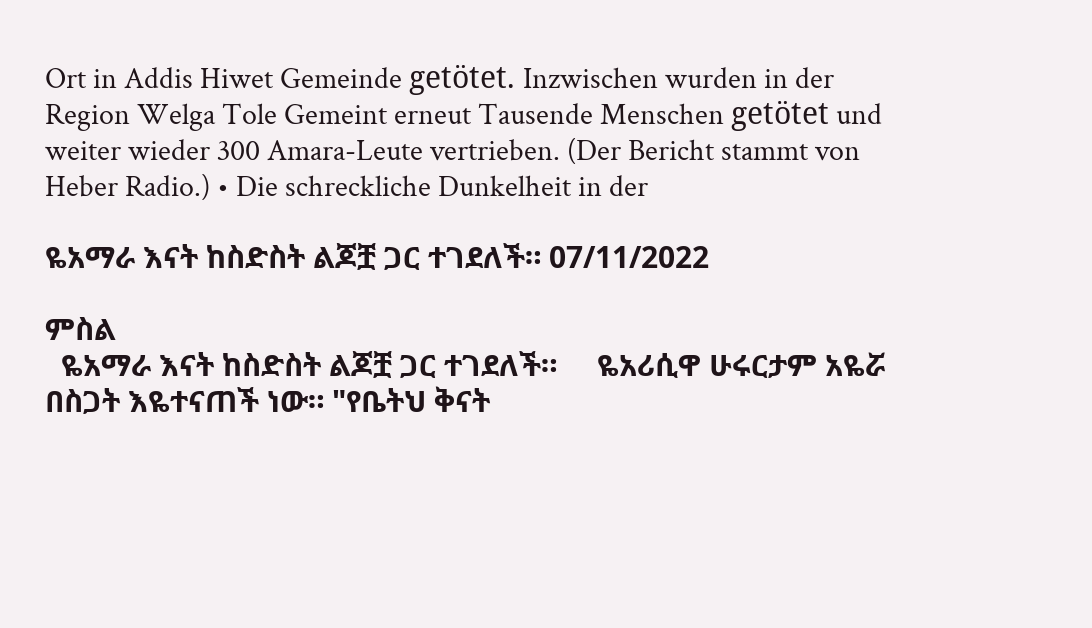Ort in Addis Hiwet Gemeinde getötet. Inzwischen wurden in der Region Welga Tole Gemeint erneut Tausende Menschen getötet und weiter wieder 300 Amara-Leute vertrieben. (Der Bericht stammt von Heber Radio.) • Die schreckliche Dunkelheit in der

ዬአማራ እናት ከስድስት ልጆቿ ጋር ተገደለች። 07/11/2022

ምስል
  ዬአማራ እናት ከስድስት ልጆቿ ጋር ተገደለች።     ዬአሪሲዋ ሁሩርታም አዬሯ በስጋት እዬተናጠች ነው። "የቤትህ ቅናት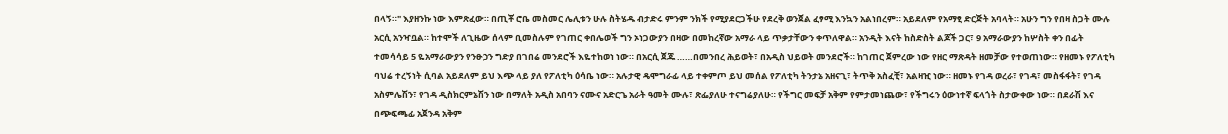በላኝ።" እያዘንኩ ነው እምጽፈው። በጢቾ ሮቤ መስመር ሌሊቱን ሁሉ ስትሄዱ ብታድሩ ምንም ንክች የሚያደርጋችሁ የደረቅ ወንጀል ፈፃሚ እንኳን አልነበረም። አይደለም የአማፂ ድርጅት አባላት። አሁን ግን የበዛ ስጋት ሙሉ አርሲ አንዣቧል። ከተሞች ለጊዜው ሰላም ቢመስሉም የገጠር ቀበሌወች ግን ኦነጋውያን በዛው በመከረኛው አማራ ላይ ጥቃታቸውን ቀጥለዋል። አንዲት እናት ከስድስት ልጆች ጋር፣ 9 አማራውያን ከሦስት ቀን በፊት ተመሳሳይ 5 ዬአማራውያን የንፁኃን ግድያ በገበሬ መንደሮች እዬተከወነ ነው። በአርሲ ጀጁ ……በመንበረ ሕይወት፣ በአዲስ ህይወት መንደሮች። ከገጠር ጀምረው ነው የዘር ማጽዳት ዘመቻው የተወጠነው። የዘመኑ የፖለቲካ ባህሬ ተረኝነት ሲባል አይደለም ይህ እጭ ላይ ያለ የፖለቲካ ዕሳቤ ነው። አሉታዊ ዴሞግራፊ ላይ ተቀምጦ ይህ መሰል የፖለቲካ ትንታኔ አዘናጊ፣ ትጥቅ አስፈቺ፣ አልዛዢ ነው። ዘመኑ የገዳ ወረራ፣ የገዳ፣ መስፋፋት፣ የገዳ አስምሌሽን፣ የገዳ ዲስክርምኔሽን ነው በማለት አዲስ አበባን ናሙና አድርጌ አራት ዓመት ሙሉ፣ ጽፌያለሁ ተናግሬያለሁ። የችግር መፍቻ አቅም የምታመነጨው፣ የችግሩን ዕውነተኛ ፍላጎት ስታውቀው ነው። በደራሽ እና በጭፍጫፊ አጀንዳ አቅም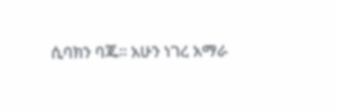ሲባክን ባጁ። አሁን ነገረ አማራ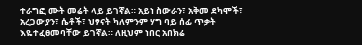ተራግፎ ሙት መሬት ላይ ይገኛል። አይነ ስውራን፣ አቅመ ደካሞች፣ አረጋውያን፣ ሴቶች፣ ህፃናት ካለምንም ሃግ ባይ ሰፊ ጥቃት እዬተፈፀመባቸው ይገኛል። ለዚህም ነበር አበክሬ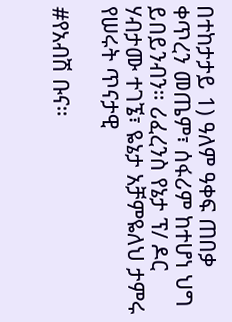በተከታታይ 1) ዓለም ዓቀፍ ጠበቃ ቀጥረን መጤም፣ ሰፋሪም ከተሆነ ህግ ይበይንብን። ሪፈረንስ የኔታ ፕ/ ዶር ሃብታሙ ተገኜ፣ ዬኔታ አቻምዬለህ ታምሩ የሠሩት ጥናታዊ

#የአብሽ ቡና።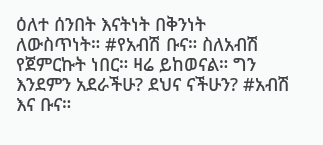ዕለተ ሰንበት እናትነት በቅንነት ለውስጥነት። #የአብሽ ቡና። ስለአብሽ የጀምርኩት ነበር። ዛሬ ይከወናል። ግን እንደምን አደራችሁ? ደህና ናችሁን? #አብሽ እና ቡና።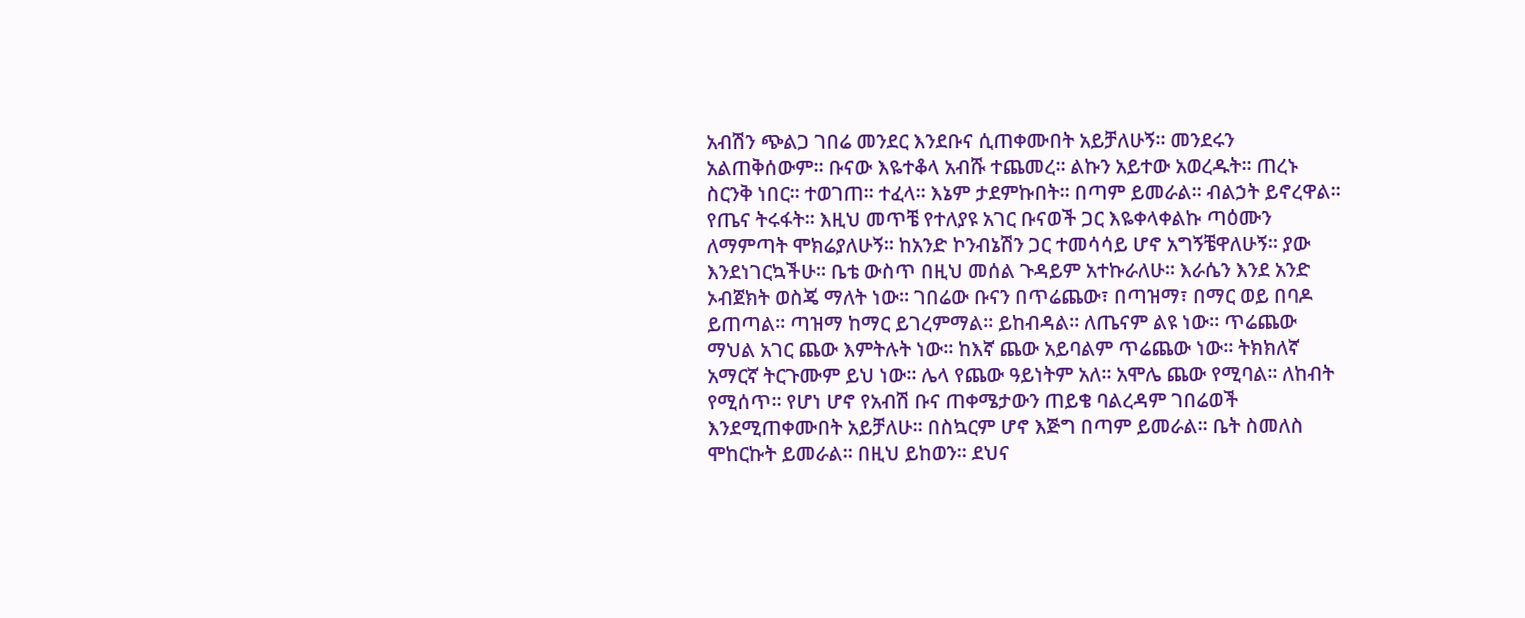አብሽን ጭልጋ ገበሬ መንደር እንደቡና ሲጠቀሙበት አይቻለሁኝ። መንደሩን አልጠቅሰውም። ቡናው እዬተቆላ አብሹ ተጨመረ። ልኩን አይተው አወረዱት። ጠረኑ ስርንቅ ነበር። ተወገጠ። ተፈላ። እኔም ታደምኩበት። በጣም ይመራል። ብልኃት ይኖረዋል። የጤና ትሩፋት። እዚህ መጥቼ የተለያዩ አገር ቡናወች ጋር እዬቀላቀልኩ ጣዕሙን ለማምጣት ሞክሬያለሁኝ። ከአንድ ኮንብኔሽን ጋር ተመሳሳይ ሆኖ አግኝቼዋለሁኝ። ያው እንደነገርኳችሁ። ቤቴ ውስጥ በዚህ መሰል ጉዳይም አተኩራለሁ። እራሴን እንደ አንድ ኦብጀክት ወስጄ ማለት ነው። ገበሬው ቡናን በጥሬጨው፣ በጣዝማ፣ በማር ወይ በባዶ ይጠጣል። ጣዝማ ከማር ይገረምማል። ይከብዳል። ለጤናም ልዩ ነው። ጥሬጨው ማህል አገር ጨው እምትሉት ነው። ከእኛ ጨው አይባልም ጥሬጨው ነው። ትክክለኛ አማርኛ ትርጉሙም ይህ ነው። ሌላ የጨው ዓይነትም አለ። አሞሌ ጨው የሚባል። ለከብት የሚሰጥ። የሆነ ሆኖ የአብሽ ቡና ጠቀሜታውን ጠይቄ ባልረዳም ገበሬወች እንደሚጠቀሙበት አይቻለሁ። በስኳርም ሆኖ እጅግ በጣም ይመራል። ቤት ስመለስ ሞከርኩት ይመራል። በዚህ ይከወን። ደህና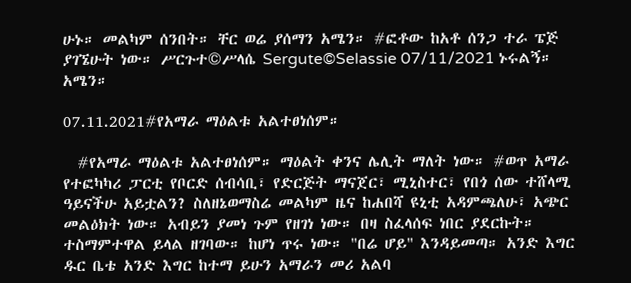ሁኑ። መልካም ሰንበት። ቸር ወሬ ያሰማን አሜን። #ፎቶው ከአቶ ሰንጋ ተራ ፔጅ ያገኜሁት ነው። ሥርጉተ©ሥላሴ Sergute©Selassie 07/11/2021 ኑሩልኝ። አሜን።

07.11.2021#የአማራ ማዕልቱ አልተፀነሰም።

  #የአማራ ማዕልቱ አልተፀነሰም። ማዕልት ቀንና ሌሊት ማለት ነው። #ወጥ አማራ የተፎካካሪ ፓርቲ የቦርድ ሰብሳቢ፣ የድርጅት ማናጀር፣ ሚኒስተር፣ የበጎ ሰው ተሸላሚ ዓይናችሁ አይቷልን? ስለዘኔወማስሬ መልካም ዜና ከሐበሻ ዩኒቲ አዳምጫለሁ፣ አጭር መልዕክት ነው። አብይን ያመነ ጉም የዘገነ ነው። በዛ ስፈላሰፍ ነበር ያደርኩት። ተስማምተዋል ይላል ዘገባው። ከሆነ ጥሩ ነው። "በሬ ሆይ" እንዳይመጣ። አንድ እግር ዱር ቤቴ አንድ እግር ከተማ ይሁን አማራን መሪ አልባ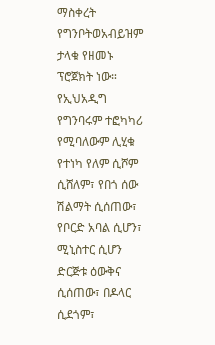ማስቀረት የግንቦትወአብይዝም ታላቁ የዘመኑ ፕሮጀክት ነው። የኢህአዲግ የግንባሩም ተፎካካሪ የሚባለውም ሊሂቁ የተነካ የለም ሲሾም ሲሸለም፣ የበጎ ሰው ሽልማት ሲሰጠው፣ የቦርድ አባል ሲሆን፣ ሚኒስተር ሲሆን ድርጅቱ ዕውቅና ሲሰጠው፣ በዶላር ሲደጎም፣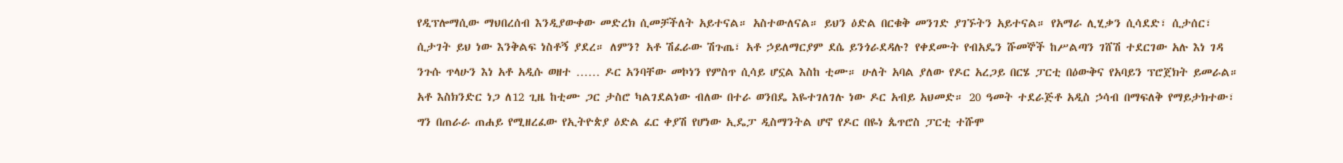የዲፕሎማሲው ማህበረሰብ እንዲያውቀው መድረክ ሲመቻችለት አይተናል። አስተውለናል። ይህን ዕድል በርቁቅ መንገድ ያገኙትን አይተናል። የአማራ ሊሂቃን ሲሳደድ፣ ሲታሰር፣ ሲታገት ይህ ነው እንቅልፍ ነስቶኝ ያደረ። ለምን? አቶ ሽፈራው ሽጉጤ፣ አቶ ኃይለማርያም ደሴ ይንጎራደዳሉ? የቀደሙት የብአዴን ሹመኞች ከሥልጣን ገሸሽ ተደርገው አሉ እነ ገዳ ንጉሱ ጥላሁን እነ አቶ አዲሱ ወዘተ …… ዶር አንባቸው መኮነን የምስጥ ሲሳይ ሆኗል እስከ ቲሙ። ሁለት አባል ያለው የዶር አረጋይ በርሄ ፓርቲ በዕውቅና የአባይን ፕሮጀክት ይመራል። አቶ እስክንድር ነጋ ለ12 ጊዜ ከቲሙ ጋር ታስሮ ካልገደልነው ብለው በተራ ወንበዴ እዬተገለገሉ ነው ዶር አብይ አህመድ። 20 ዓመት ተደራጅቶ አዲስ ኃሳብ በማፍለቅ የማይታክተው፣ ግን በጠራራ ጠሐይ የሚዘረፈው የኢትዮጵያ ዕድል ፈር ቀያሽ የሆነው ኢዴፓ ዲስማንትል ሆኖ የዶር በዬነ ጴጥሮስ ፓርቲ ተሹሞ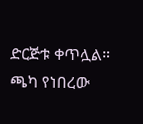ድርጅቱ ቀጥሏል። ጫካ የነበረው